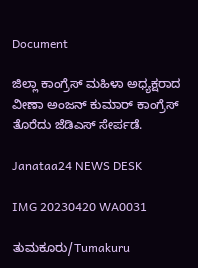Document

ಜಿಲ್ಲಾ ಕಾಂಗ್ರೆಸ್ ಮಹಿಳಾ ಅಧ್ಯಕ್ಷರಾದ ವೀಣಾ ಅಂಜನ್ ಕುಮಾರ್ ಕಾಂಗ್ರೆಸ್ ತೊರೆದು ಜೆಡಿಎಸ್ ಸೇರ್ಪಡೆ.

Janataa24 NEWS DESK

IMG 20230420 WA0031

ತುಮಕೂರು/Tumakuru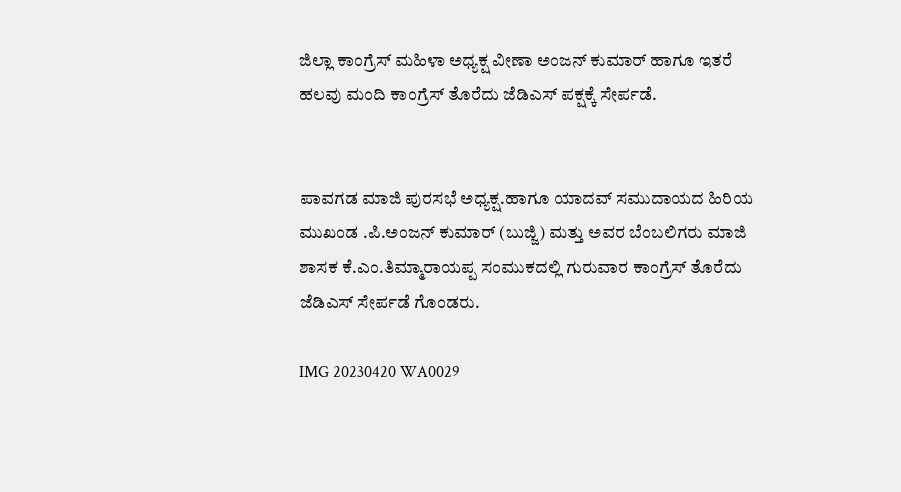ಜಿಲ್ಲಾ ಕಾಂಗ್ರೆಸ್ ಮಹಿಳಾ ಅಧ್ಯಕ್ಷ ವೀಣಾ ಅಂಜನ್ ಕುಮಾರ್ ಹಾಗೂ ಇತರೆ ಹಲವು ಮಂದಿ ಕಾಂಗ್ರೆಸ್ ತೊರೆದು ಜೆಡಿಎಸ್ ಪಕ್ಷಕ್ಕೆ ಸೇರ್ಪಡೆ.


ಪಾವಗಡ ಮಾಜಿ ಪುರಸಭೆ ಅಧ್ಯಕ್ಷ.ಹಾಗೂ ಯಾದವ್ ಸಮುದಾಯದ ಹಿರಿಯ ಮುಖಂಡ .ಪಿ.ಅಂಜನ್ ಕುಮಾರ್ (ಬುಜ್ಜಿ) ಮತ್ತು ಅವರ ಬೆಂಬಲಿಗರು ಮಾಜಿ ಶಾಸಕ ಕೆ.ಎಂ.ತಿಮ್ಮಾರಾಯಪ್ಪ ಸಂಮುಕದಲ್ಲಿ ಗುರುವಾರ ಕಾಂಗ್ರೆಸ್ ತೊರೆದು ಜೆಡಿಎಸ್ ಸೇರ್ಪಡೆ ಗೊಂಡರು.

IMG 20230420 WA0029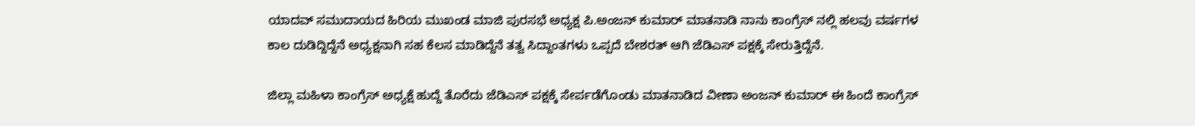ಯಾದವ್ ಸಮುದಾಯದ ಹಿರಿಯ ಮುಖಂಡ ಮಾಜಿ ಪುರಸಭೆ ಅಧ್ಯಕ್ಷ ಪಿ.ಅಂಜನ್ ಕುಮಾರ್ ಮಾತನಾಡಿ ನಾನು ಕಾಂಗ್ರೆಸ್ ನಲ್ಲಿ ಹಲವು ವರ್ಷಗಳ ಕಾಲ ದುಡಿದ್ದಿದ್ದೆನೆ ಅಧ್ಯಕ್ಷನಾಗಿ ಸಹ ಕೆಲಸ ಮಾಡಿದ್ದೆನೆ ತತ್ವ ಸಿದ್ದಾಂತಗಳು ಒಪ್ಪದೆ ಬೇಶರತ್ ಆಗಿ ಜೆಡಿಎಸ್ ಪಕ್ಷಕ್ಕೆ ಸೇರುತ್ತಿದ್ದೆನೆ.

ಜಿಲ್ಲಾ ಮಹಿಳಾ ಕಾಂಗ್ರೆಸ್ ಅಧ್ಯಕ್ಷೆ ಹುದ್ದೆ ತೊರೆದು ಜೆಡಿಎಸ್ ಪಕ್ಷಕ್ಕೆ ಸೇರ್ಪಡೆಗೊಂಡು ಮಾತನಾಡಿದ ವೀಣಾ ಅಂಜನ್ ಕುಮಾರ್ ಈ ಹಿಂದೆ ಕಾಂಗ್ರೆಸ್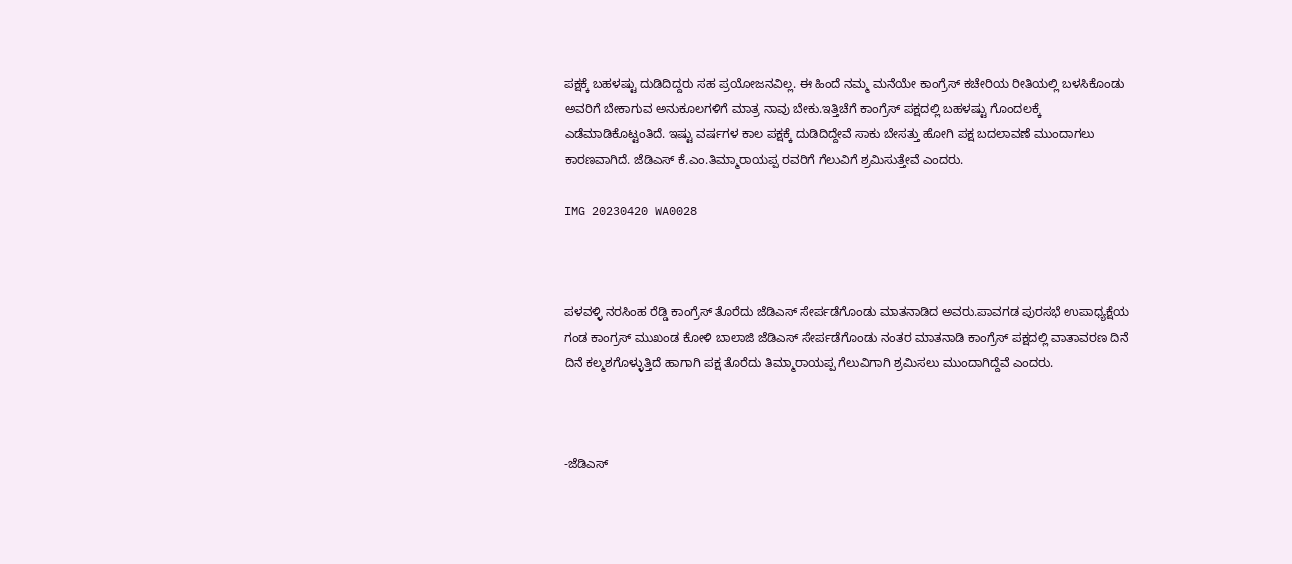ಪಕ್ಷಕ್ಕೆ ಬಹಳಷ್ಟು ದುಡಿದಿದ್ದರು ಸಹ ಪ್ರಯೋಜನವಿಲ್ಲ. ಈ ಹಿಂದೆ ನಮ್ಮ ಮನೆಯೇ ಕಾಂಗ್ರೆಸ್ ಕಚೇರಿಯ ರೀತಿಯಲ್ಲಿ ಬಳಸಿಕೊಂಡು ಅವರಿಗೆ ಬೇಕಾಗುವ ಅನುಕೂಲಗಳಿಗೆ ಮಾತ್ರ ನಾವು ಬೇಕು.ಇತ್ತಿಚೆಗೆ ಕಾಂಗ್ರೆಸ್ ಪಕ್ಷದಲ್ಲಿ ಬಹಳಷ್ಟು ಗೊಂದಲಕ್ಕೆ ಎಡೆಮಾಡಿಕೊಟ್ಟಂತಿದೆ. ಇಷ್ಟು ವರ್ಷಗಳ ಕಾಲ ಪಕ್ಷಕ್ಕೆ ದುಡಿದಿದ್ದೇವೆ ಸಾಕು ಬೇಸತ್ತು ಹೋಗಿ ಪಕ್ಷ ಬದಲಾವಣೆ ಮುಂದಾಗಲು ಕಾರಣವಾಗಿದೆ. ಜೆಡಿಎಸ್ ಕೆ.ಎಂ.ತಿಮ್ಮಾರಾಯಪ್ಪ ರವರಿಗೆ ಗೆಲುವಿಗೆ ಶ್ರಮಿಸುತ್ತೇವೆ ಎಂದರು.

IMG 20230420 WA0028



ಪಳವಳ್ಳಿ ನರಸಿಂಹ ರೆಡ್ಡಿ ಕಾಂಗ್ರೆಸ್ ತೊರೆದು ಜೆಡಿಎಸ್ ಸೇರ್ಪಡೆಗೊಂಡು ಮಾತನಾಡಿದ ಅವರು.ಪಾವಗಡ ಪುರಸಭೆ ಉಪಾಧ್ಯಕ್ಷೆಯ ಗಂಡ ಕಾಂಗ್ರಸ್ ಮುಖಂಡ ಕೋಳಿ ಬಾಲಾಜಿ ಜೆಡಿಎಸ್ ಸೇರ್ಪಡೆಗೊಂಡು ನಂತರ ಮಾತನಾಡಿ ಕಾಂಗ್ರೆಸ್ ಪಕ್ಷದಲ್ಲಿ ವಾತಾವರಣ ದಿನೆ ದಿನೆ ಕಲ್ಮಶಗೊಳ್ಳುತ್ತಿದೆ ಹಾಗಾಗಿ ಪಕ್ಷ ತೊರೆದು ತಿಮ್ಮಾರಾಯಪ್ಪ ಗೆಲುವಿಗಾಗಿ ಶ್ರಮಿಸಲು ಮುಂದಾಗಿದ್ದೆವೆ ಎಂದರು.



-ಜೆಡಿಎಸ್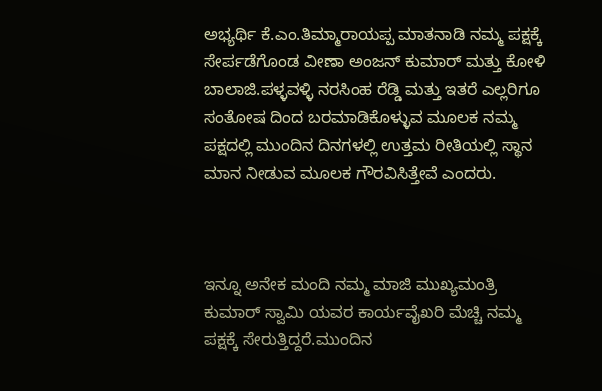ಅಭ್ಯರ್ಥಿ ಕೆ.ಎಂ.ತಿಮ್ಮಾರಾಯಪ್ಪ ಮಾತನಾಡಿ ನಮ್ಮ ಪಕ್ಷಕ್ಕೆ ಸೇರ್ಪಡೆಗೊಂಡ ವೀಣಾ ಅಂಜನ್ ಕುಮಾರ್ ಮತ್ತು ಕೋಳಿ ಬಾಲಾಜಿ.ಪಳ್ಳವಳ್ಳಿ ನರಸಿಂಹ ರೆಡ್ಡಿ ಮತ್ತು ಇತರೆ ಎಲ್ಲರಿಗೂ ಸಂತೋಷ ದಿಂದ ಬರಮಾಡಿಕೊಳ್ಳುವ ಮೂಲಕ ನಮ್ಮ ಪಕ್ಷದಲ್ಲಿ ಮುಂದಿನ ದಿನಗಳಲ್ಲಿ ಉತ್ತಮ ರೀತಿಯಲ್ಲಿ ಸ್ಥಾನ ಮಾನ ನೀಡುವ ಮೂಲಕ ಗೌರವಿಸಿತ್ತೇವೆ ಎಂದರು.



ಇನ್ನೂ ಅನೇಕ ಮಂದಿ ನಮ್ಮ ಮಾಜಿ ಮುಖ್ಯಮಂತ್ರಿ ಕುಮಾರ್ ಸ್ವಾಮಿ ಯವರ ಕಾರ್ಯವೈಖರಿ ಮೆಚ್ಚಿ ನಮ್ಮ ಪಕ್ಷಕ್ಕೆ ಸೇರುತ್ತಿದ್ದರೆ.ಮುಂದಿನ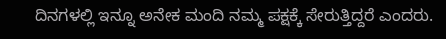ದಿನಗಳಲ್ಲಿ ಇನ್ನೂ ಅನೇಕ ಮಂದಿ ನಮ್ಮ ಪಕ್ಷಕ್ಕೆ ಸೇರುತ್ತಿದ್ದರೆ ಎಂದರು.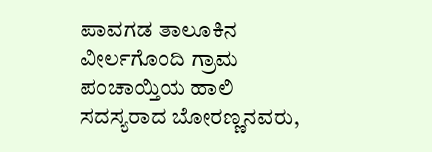ಪಾವಗಡ ತಾಲೂಕಿನ ವೀರ್ಲಗೊಂದಿ ಗ್ರಾಮ ಪಂಚಾಯ್ತಿಯ ಹಾಲಿ ಸದಸ್ಯರಾದ ಬೋರಣ್ಣನವರು,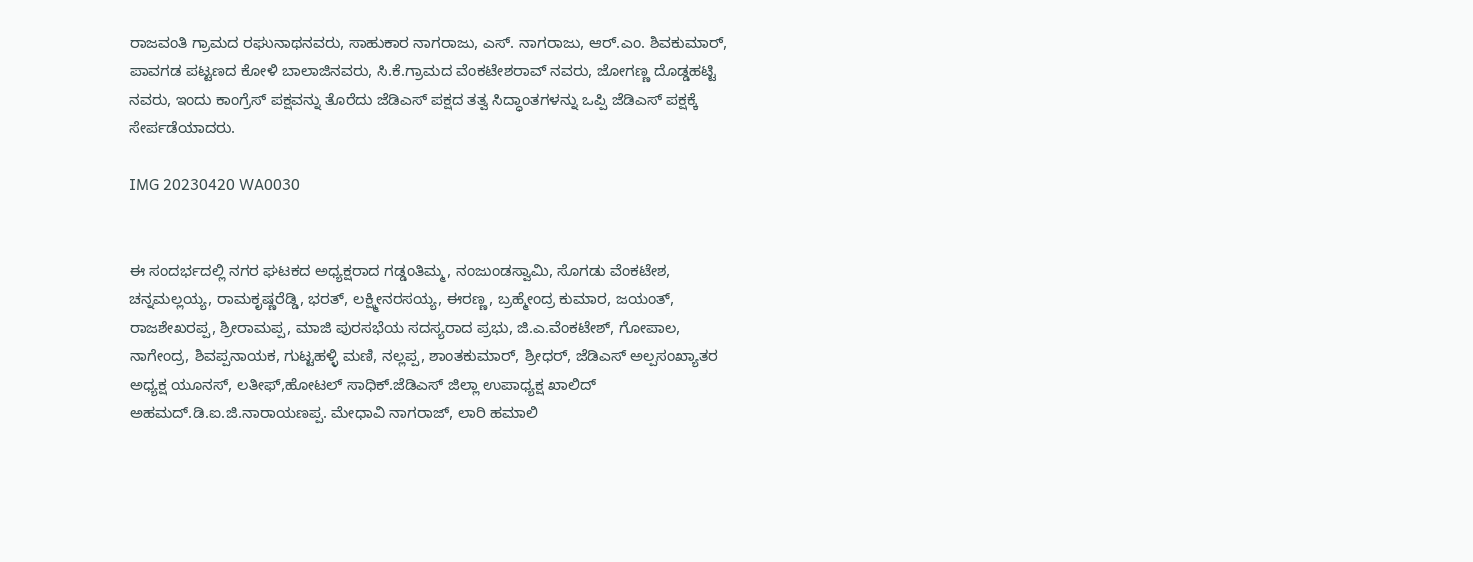ರಾಜವಂತಿ ಗ್ರಾಮದ ರಘುನಾಥನವರು, ಸಾಹುಕಾರ ನಾಗರಾಜು, ಎಸ್. ನಾಗರಾಜು, ಆರ್.ಎಂ. ಶಿವಕುಮಾರ್, ಪಾವಗಡ ಪಟ್ಟಣದ ಕೋಳಿ ಬಾಲಾಜಿನವರು, ಸಿ.ಕೆ.ಗ್ರಾಮದ ವೆಂಕಟೇಶರಾವ್ ನವರು, ಜೋಗಣ್ಣ ದೊಡ್ಡಹಟ್ಟಿ ನವರು, ಇಂದು ಕಾಂಗ್ರೆಸ್ ಪಕ್ಷವನ್ನು ತೊರೆದು ಜೆಡಿಎಸ್ ಪಕ್ಷದ ತತ್ವ ಸಿದ್ಧಾಂತಗಳನ್ನು ಒಪ್ಪಿ ಜೆಡಿಎಸ್ ಪಕ್ಷಕ್ಕೆ ಸೇರ್ಪಡೆಯಾದರು.

IMG 20230420 WA0030


ಈ ಸಂದರ್ಭದಲ್ಲಿ ನಗರ ಘಟಕದ ಅಧ್ಯಕ್ಷರಾದ ಗಡ್ಡಂತಿಮ್ಮ, ನಂಜುಂಡಸ್ವಾಮಿ, ಸೊಗಡು ವೆಂಕಟೇಶ, ಚನ್ನಮಲ್ಲಯ್ಯ, ರಾಮಕೃಷ್ಣರೆಡ್ಡಿ, ಭರತ್, ಲಕ್ಷ್ಮೀನರಸಯ್ಯ, ಈರಣ್ಣ, ಬ್ರಹ್ಮೇಂದ್ರ ಕುಮಾರ, ಜಯಂತ್, ರಾಜಶೇಖರಪ್ಪ, ಶ್ರೀರಾಮಪ್ಪ, ಮಾಜಿ ಪುರಸಭೆಯ ಸದಸ್ಯರಾದ ಪ್ರಭು, ಜಿ.ಎ.ವೆಂಕಟೇಶ್, ಗೋಪಾಲ, ನಾಗೇಂದ್ರ, ಶಿವಪ್ಪನಾಯಕ, ಗುಟ್ಟಹಳ್ಳಿ ಮಣಿ, ನಲ್ಲಪ್ಪ, ಶಾಂತಕುಮಾರ್, ಶ್ರೀಧರ್, ಜೆಡಿಎಸ್ ಅಲ್ಪಸಂಖ್ಯಾತರ ಅಧ್ಯಕ್ಷ ಯೂನಸ್, ಲತೀಫ್,ಹೋಟಲ್ ಸಾಧಿಕ್.ಜೆಡಿಎಸ್ ಜಿಲ್ಲಾ ಉಪಾಧ್ಯಕ್ಷ ಖಾಲಿದ್ ಅಹಮದ್.ಡಿ.ಐ.ಜಿ.ನಾರಾಯಣಪ್ಪ. ಮೇಧಾವಿ ನಾಗರಾಜ್, ಲಾರಿ ಹಮಾಲಿ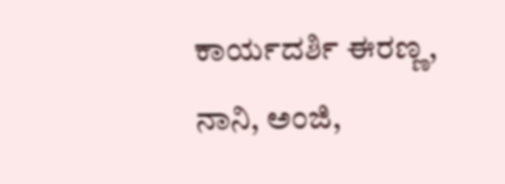ಕಾರ್ಯದರ್ಶಿ ಈರಣ್ಣ, ನಾನಿ, ಅಂಜಿ,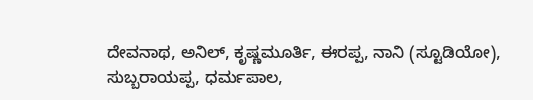ದೇವನಾಥ, ಅನಿಲ್, ಕೃಷ್ಣಮೂರ್ತಿ, ಈರಪ್ಪ, ನಾನಿ (ಸ್ಟೂಡಿಯೋ), ಸುಬ್ಬರಾಯಪ್ಪ, ಧರ್ಮಪಾಲ,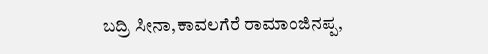ಬದ್ರಿ ಸೀನಾ,ಕಾವಲಗೆರೆ ರಾಮಾಂಜಿನಪ್ಪ,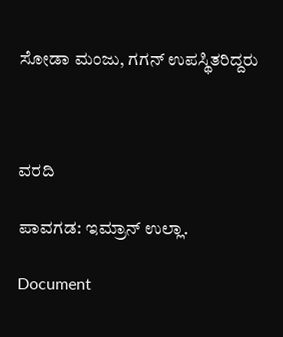ಸೋಡಾ ಮಂಜು, ಗಗನ್ ಉಪಸ್ಥಿತರಿದ್ದರು



ವರದಿ

ಪಾವಗಡ: ಇಮ್ರಾನ್ ಉಲ್ಲಾ.

Document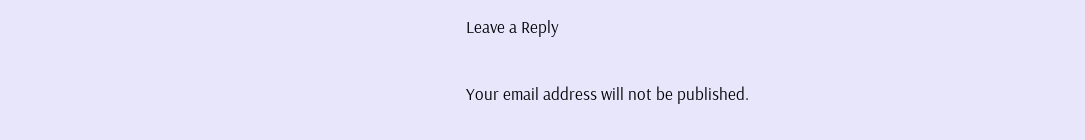Leave a Reply

Your email address will not be published.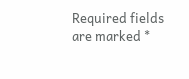Required fields are marked *